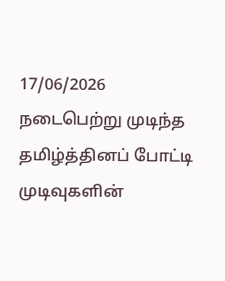17/06/2026
நடைபெற்று முடிந்த தமிழ்த்தினப் போட்டி முடிவுகளின்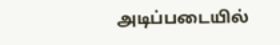அடிப்படையில்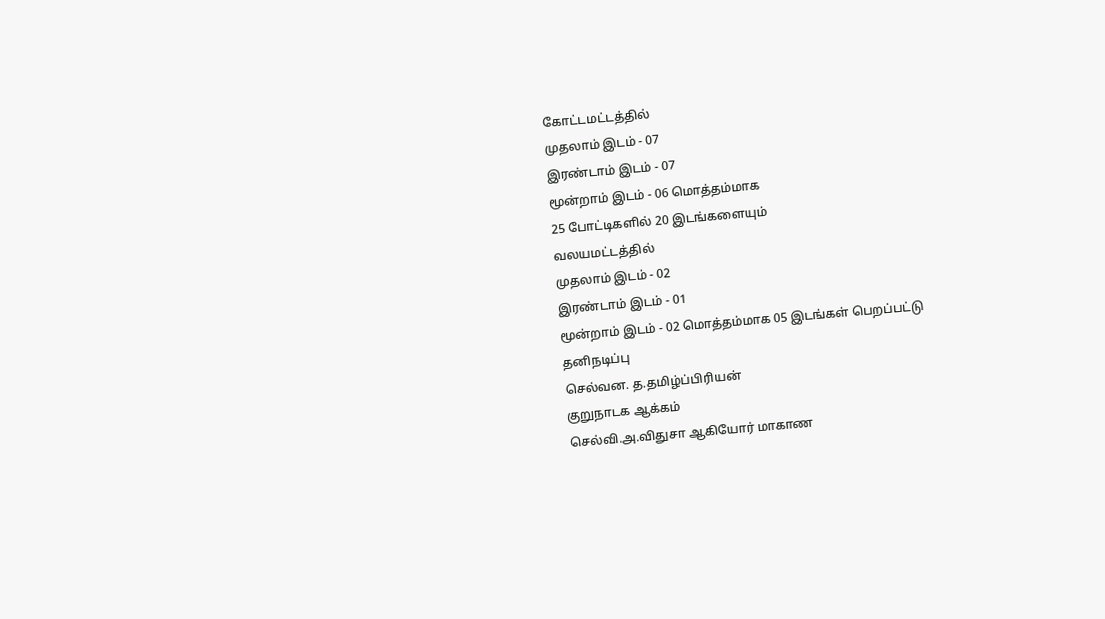கோட்டமட்டத்தில்
முதலாம் இடம் - 07
இரண்டாம் இடம் - 07
மூன்றாம் இடம் - 06 மொத்தம்மாக
25 போட்டிகளில் 20 இடங்களையும்
வலயமட்டத்தில்
முதலாம் இடம் - 02
இரண்டாம் இடம் - 01
மூன்றாம் இடம் - 02 மொத்தம்மாக 05 இடங்கள் பெறப்பட்டு
தனிநடிப்பு
செல்வன. த.தமிழ்ப்பிரியன்
குறுநாடக ஆக்கம்
செல்வி.அ.விதுசா ஆகியோர் மாகாண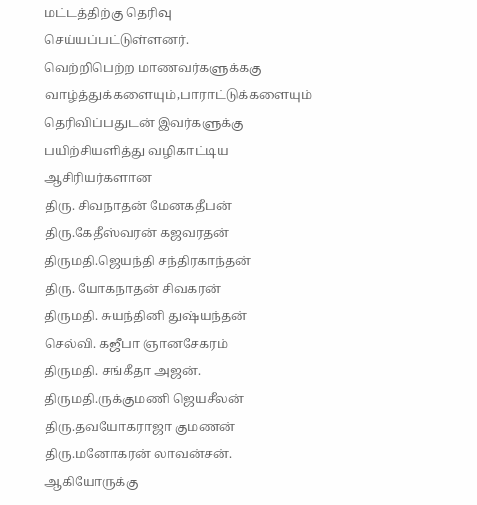மட்டத்திற்கு தெரிவு செய்யப்பட்டுள்ளனர்.
வெற்றிபெற்ற மாணவர்களுக்ககு வாழ்த்துக்களையும்,பாராட்டுக்களையும் தெரிவிப்பதுடன் இவர்களுக்கு பயிற்சியளித்து வழிகாட்டிய ஆசிரியர்களான
திரு. சிவநாதன் மேனகதீபன்
திரு.கேதீஸ்வரன் கஜவரதன்
திருமதி.ஜெயந்தி சந்திரகாந்தன்
திரு. யோகநாதன் சிவகரன்
திருமதி. சுயந்தினி துஷ்யந்தன்
செல்வி. கஜீபா ஞானசேகரம்
திருமதி. சங்கீதா அஜன்.
திருமதி.ருக்குமணி ஜெயசீலன்
திரு.தவயோகராஜா குமணன்
திரு.மனோகரன் லாவன்சன்.
ஆகியோருக்கு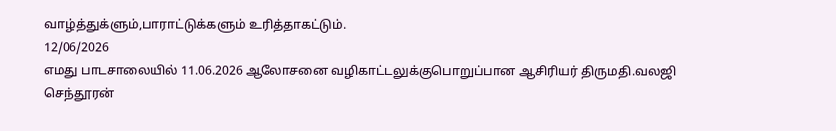வாழ்த்துக்ளும்,பாராட்டுக்களும் உரித்தாகட்டும்.
12/06/2026
எமது பாடசாலையில் 11.06.2026 ஆலோசனை வழிகாட்டலுக்குபொறுப்பான ஆசிரியர் திருமதி.வலஜி செந்தூரன்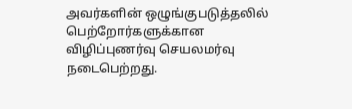அவர்களின் ஒழுங்குபடுத்தலில் பெற்றோர்களுக்கான விழிப்புணர்வு செயலமர்வு நடைபெற்றது.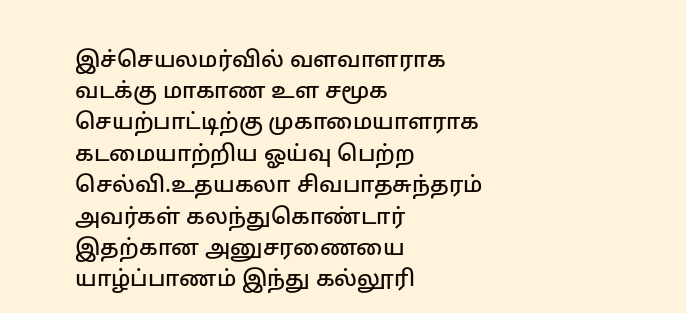இச்செயலமர்வில் வளவாளராக வடக்கு மாகாண உள சமூக செயற்பாட்டிற்கு முகாமையாளராக கடமையாற்றிய ஓய்வு பெற்ற செல்வி.உதயகலா சிவபாதசுந்தரம் அவர்கள் கலந்துகொண்டார்
இதற்கான அனுசரணையை யாழ்ப்பாணம் இந்து கல்லூரி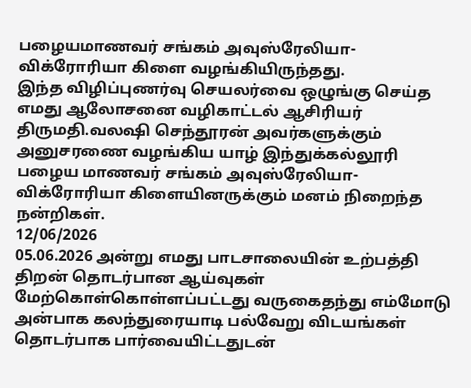பழையமாணவர் சங்கம் அவுஸ்ரேலியா-விக்ரோரியா கிளை வழங்கியிருந்தது.
இந்த விழிப்புணர்வு செயலர்வை ஒழுங்கு செய்த எமது ஆலோசனை வழிகாட்டல் ஆசிரியர் திருமதி.வலஷி செந்தூரன் அவர்களுக்கும் அனுசரணை வழங்கிய யாழ் இந்துக்கல்லூரி பழைய மாணவர் சங்கம் அவுஸ்ரேலியா-விக்ரோரியா கிளையினருக்கும் மனம் நிறைந்த நன்றிகள்.
12/06/2026
05.06.2026 அன்று எமது பாடசாலையின் உற்பத்தி திறன் தொடர்பான ஆய்வுகள் மேற்கொள்கொள்ளப்பட்டது வருகைதந்து எம்மோடு அன்பாக கலந்துரையாடி பல்வேறு விடயங்கள் தொடர்பாக பார்வையிட்டதுடன்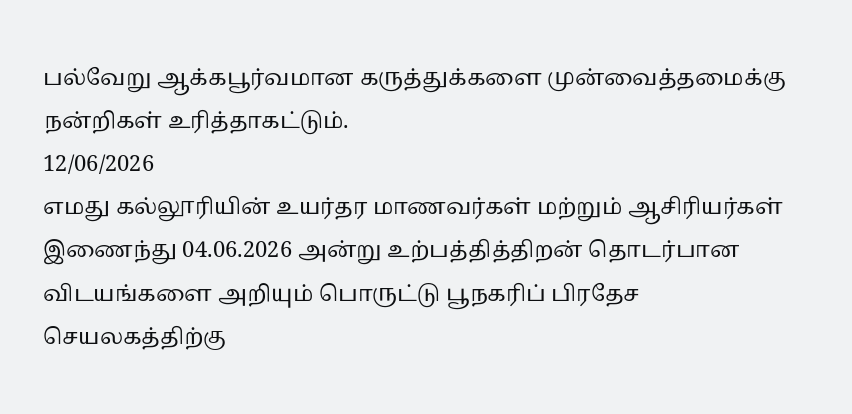பல்வேறு ஆக்கபூர்வமான கருத்துக்களை முன்வைத்தமைக்கு நன்றிகள் உரித்தாகட்டும்.
12/06/2026
எமது கல்லூரியின் உயர்தர மாணவர்கள் மற்றும் ஆசிரியர்கள் இணைந்து 04.06.2026 அன்று உற்பத்தித்திறன் தொடர்பான விடயங்களை அறியும் பொருட்டு பூநகரிப் பிரதேச செயலகத்திற்கு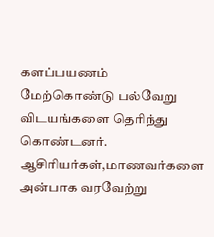களப்பயணம் மேற்கொண்டு பல்வேறு விடயங்களை தெரிந்து கொண்டனர்.
ஆசிரியர்கள்,மாணவர்களை அன்பாக வரவேற்று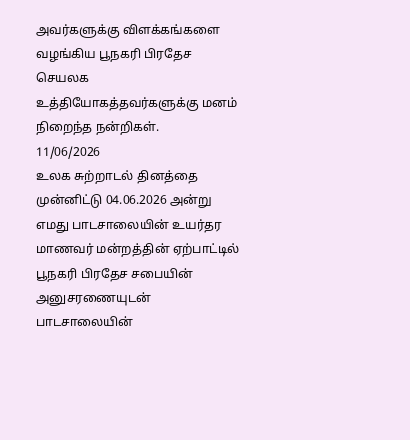அவர்களுக்கு விளக்கங்களை வழங்கிய பூநகரி பிரதேச செயலக உத்தியோகத்தவர்களுக்கு மனம் நிறைந்த நன்றிகள்.
11/06/2026
உலக சுற்றாடல் தினத்தை முன்னிட்டு 04.06.2026 அன்று எமது பாடசாலையின் உயர்தர மாணவர் மன்றத்தின் ஏற்பாட்டில் பூநகரி பிரதேச சபையின் அனுசரணையுடன் பாடசாலையின்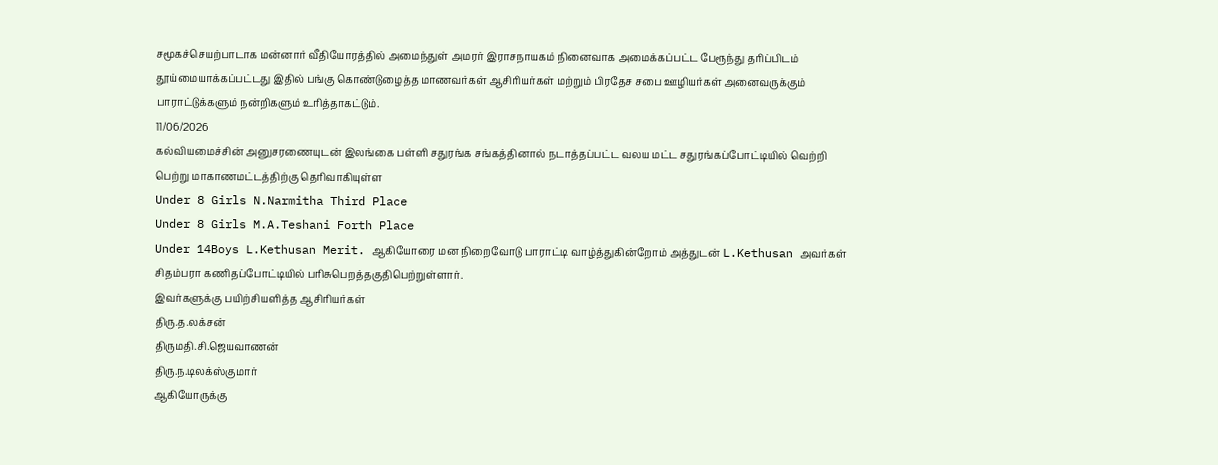சமூகச்செயற்பாடாக மன்னார் வீதியோரத்தில் அமைந்துள் அமரர் இராசநாயகம் நினைவாக அமைக்கப்பட்ட பேரூந்து தரிப்பிடம் தூய்மையாக்கப்பட்டது இதில் பங்கு கொண்டுழைத்த மாணவர்கள் ஆசிரியர்கள் மற்றும் பிரதேச சபை ஊழியர்கள் அனைவருக்கும் பாராட்டுக்களும் நன்றிகளும் உரித்தாகட்டும்.
11/06/2026
கல்வியமைச்சின் அனுசரணையுடன் இலங்கை பள்ளி சதுரங்க சங்கத்தினால் நடாத்தப்பட்ட வலய மட்ட சதுரங்கப்போட்டியில் வெற்றி பெற்று மாகாணமட்டத்திற்கு தெரிவாகியுள்ள
Under 8 Girls N.Narmitha Third Place
Under 8 Girls M.A.Teshani Forth Place
Under 14Boys L.Kethusan Merit. ஆகியோரை மன நிறைவோடு பாராட்டி வாழ்த்துகின்றோம் அத்துடன் L.Kethusan அவர்கள் சிதம்பரா கணிதப்போட்டியில் பரிசுபெறத்தகுதிபெற்றுள்ளார்.
இவர்களுக்கு பயிற்சியளித்த ஆசிரியர்கள்
திரு.த.லக்சன்
திருமதி.சி.ஜெயவாணன்
திரு.ந.டிலக்ஸ்குமார்
ஆகியோருக்கு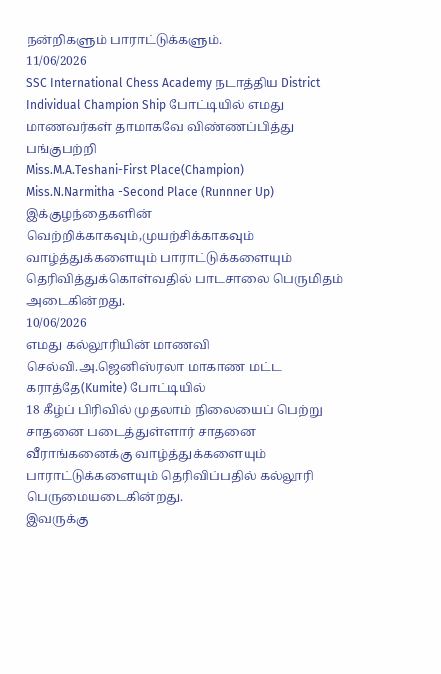நன்றிகளும் பாராட்டுக்களும்.
11/06/2026
SSC International Chess Academy நடாத்திய District Individual Champion Ship போட்டியில் எமது மாணவர்கள் தாமாகவே விண்ணப்பித்து பங்குபற்றி
Miss.M.A.Teshani-First Place(Champion)
Miss.N.Narmitha -Second Place (Runnner Up)
இக்குழந்தைகளின் வெற்றிக்காகவும்,முயற்சிக்காகவும் வாழ்த்துக்களையும் பாராட்டுக்களையும் தெரிவித்துக்கொள்வதில் பாடசாலை பெருமிதம் அடைகின்றது.
10/06/2026
எமது கல்லூரியின் மாணவி செல்வி.அ.ஜெனிஸ்ரலா மாகாண மட்ட கராத்தே(Kumite) போட்டியில்
18 கீழ்ப் பிரிவில் முதலாம் நிலையைப் பெற்று சாதனை படைத்துள்ளார் சாதனை வீராங்கனைக்கு வாழ்த்துக்களையும் பாராட்டுக்களையும் தெரிவிப்பதில் கல்லூரி பெருமையடைகின்றது.
இவருக்கு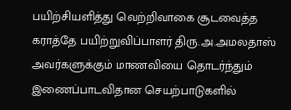பயிற்சியளித்து வெற்றிவாகை சூடவைத்த கராத்தே பயிற்றுவிப்பாளர் திரு.அ.அமலதாஸ் அவர்களுக்கும் மாணவியை தொடர்ந்தும் இணைப்பாடவிதான செயற்பாடுகளில்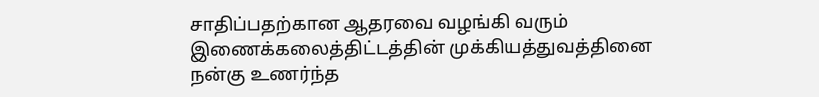சாதிப்பதற்கான ஆதரவை வழங்கி வரும் இணைக்கலைத்திட்டத்தின் முக்கியத்துவத்தினை நன்கு உணர்ந்த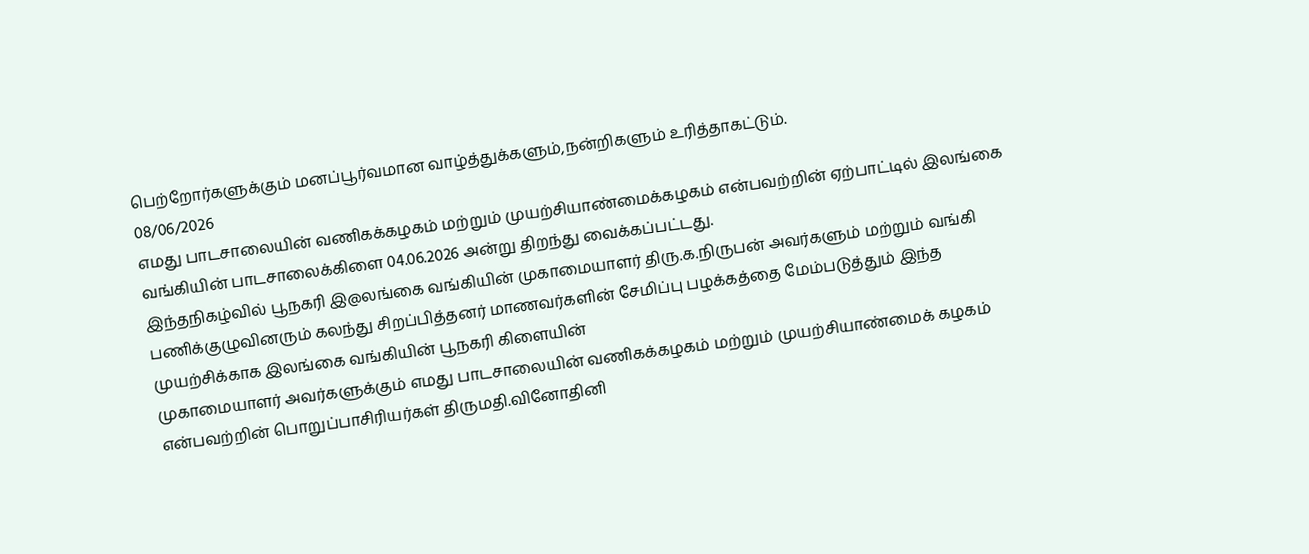பெற்றோர்களுக்கும் மனப்பூர்வமான வாழ்த்துக்களும்,நன்றிகளும் உரித்தாகட்டும்.
08/06/2026
எமது பாடசாலையின் வணிகக்கழகம் மற்றும் முயற்சியாண்மைக்கழகம் என்பவற்றின் ஏற்பாட்டில் இலங்கை வங்கியின் பாடசாலைக்கிளை 04.06.2026 அன்று திறந்து வைக்கப்பட்டது.
இந்தநிகழ்வில் பூநகரி இ@லங்கை வங்கியின் முகாமையாளர் திரு.க.நிருபன் அவர்களும் மற்றும் வங்கி பணிக்குழுவினரும் கலந்து சிறப்பித்தனர் மாணவர்களின் சேமிப்பு பழக்கத்தை மேம்படுத்தும் இந்த முயற்சிக்காக இலங்கை வங்கியின் பூநகரி கிளையின்
முகாமையாளர் அவர்களுக்கும் எமது பாடசாலையின் வணிகக்கழகம் மற்றும் முயற்சியாண்மைக் கழகம் என்பவற்றின் பொறுப்பாசிரியர்கள் திருமதி.வினோதினி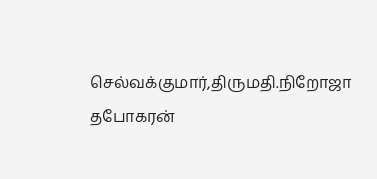செல்வக்குமார்,திருமதி.நிறோஜா தபோகரன்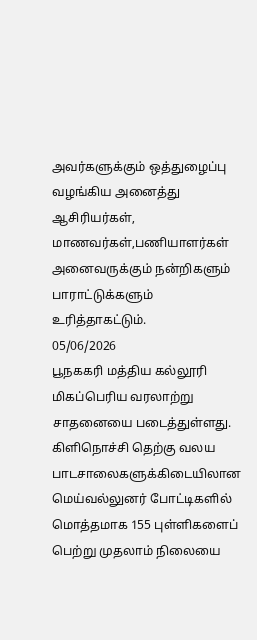அவர்களுக்கும் ஒத்துழைப்பு வழங்கிய அனைத்து ஆசிரியர்கள், மாணவர்கள்,பணியாளர்கள் அனைவருக்கும் நன்றிகளும் பாராட்டுக்களும் உரித்தாகட்டும்.
05/06/2026
பூநககரி மத்திய கல்லூரி மிகப்பெரிய வரலாற்று சாதனையை படைத்துள்ளது.
கிளிநொச்சி தெற்கு வலய பாடசாலைகளுக்கிடையிலான மெய்வல்லுனர் போட்டிகளில் மொத்தமாக 155 புள்ளிகளைப் பெற்று முதலாம் நிலையை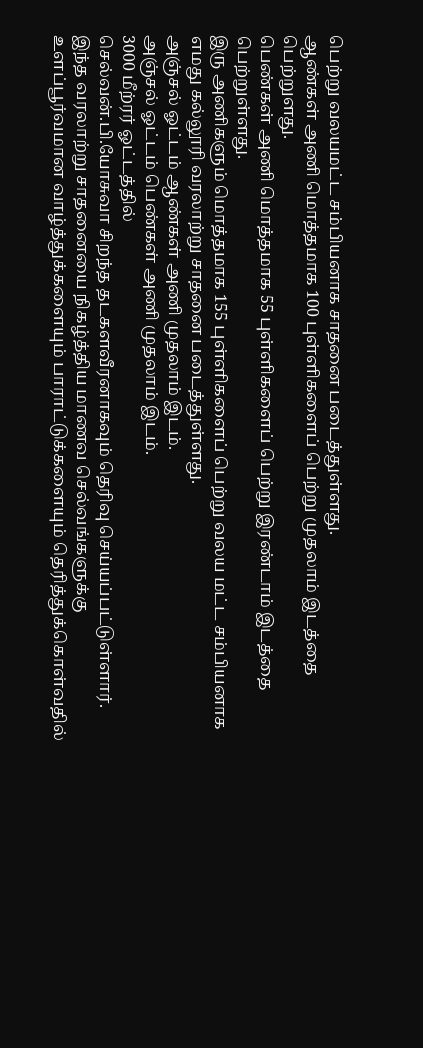பெற்று வலயமட்ட சம்பியனாக சாதனை படைத்துள்ளது.
ஆண்கள் அணி மொத்தமாக 100 புள்ளிகளைப் பெற்று முதலாம் இடத்தை பெற்றுளது.
பெண்கள் அணி மொத்தமாக 55 புள்ளிகளைப் பெற்று இரண்டாம் இடத்தை பெற்றுள்ளது.
இரு அணிகளும் மொத்தமாக 155 புள்ளிகளைப் பெற்று வலய மட்ட சம்பியனாக எமது கல்லூரி வரலாற்று சாதனை படைத்துள்ளது.
அஞ்சல் ஓட்டம் ஆண்கள் அணி முதலாம் இடம்.
அஞ்சல் ஓட்டம் பெண்கள் அணி முதலாம் இடம்.
3000 மீற்ரர் ஓட்டத்தில்
செல்வன்.பி.யோசுவா சிறந்த தடகளவீரனாகவும் தெரிவு செய்யப்பட்டுள்ளார்.
இந்த வரலாற்று சாதனையை நிகழ்த்திய மாணவ செல்வங்களுக்கு உளப்பூர்வமான வாழ்த்துக்களையும் பாராட்டுக்களையும் தெரித்துக்கொள்வதில்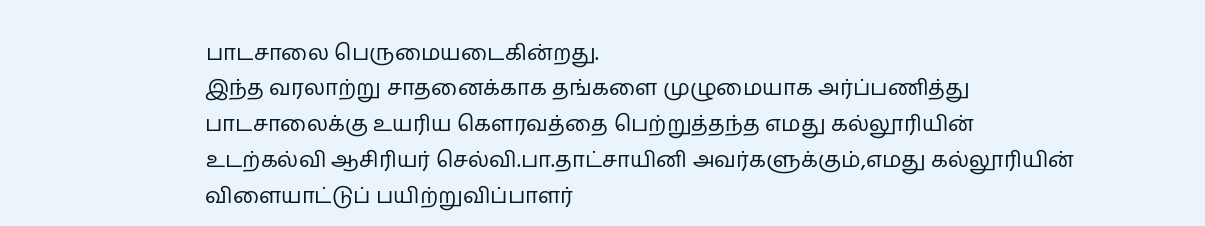பாடசாலை பெருமையடைகின்றது.
இந்த வரலாற்று சாதனைக்காக தங்களை முழுமையாக அர்ப்பணித்து பாடசாலைக்கு உயரிய கௌரவத்தை பெற்றுத்தந்த எமது கல்லூரியின் உடற்கல்வி ஆசிரியர் செல்வி.பா.தாட்சாயினி அவர்களுக்கும்,எமது கல்லூரியின் விளையாட்டுப் பயிற்றுவிப்பாளர்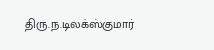திரு.ந.டிலக்ஸ்குமார்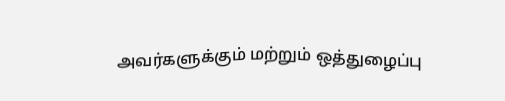அவர்களுக்கும் மற்றும் ஒத்துழைப்பு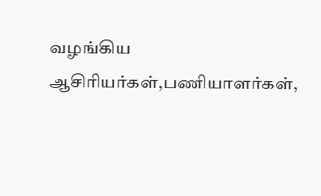வழங்கிய ஆசிரியர்கள்,பணியாளர்கள்,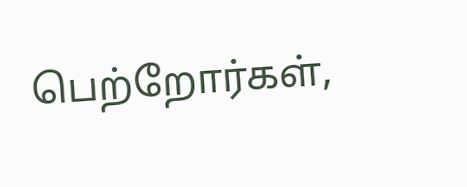பெற்றோர்கள்,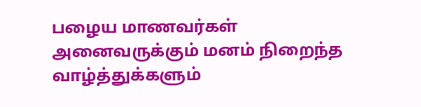பழைய மாணவர்கள் அனைவருக்கும் மனம் நிறைந்த வாழ்த்துக்களும்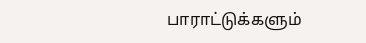பாராட்டுக்களும்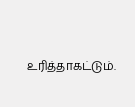உரித்தாகட்டும்.